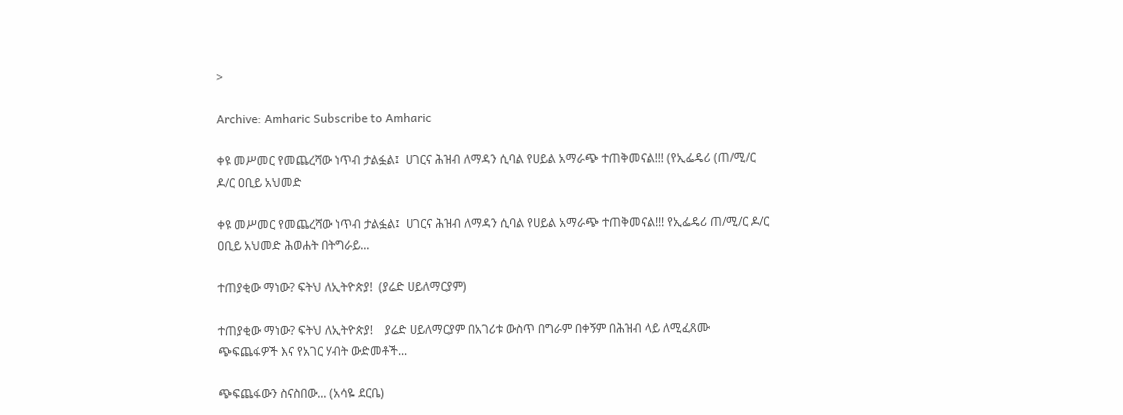>

Archive: Amharic Subscribe to Amharic

ቀዩ መሥመር የመጨረሻው ነጥብ ታልፏል፤  ሀገርና ሕዝብ ለማዳን ሲባል የሀይል አማራጭ ተጠቅመናል!!! (የኢፌዴሪ (ጠ/ሚ/ር ዶ/ር ዐቢይ አህመድ

ቀዩ መሥመር የመጨረሻው ነጥብ ታልፏል፤  ሀገርና ሕዝብ ለማዳን ሲባል የሀይል አማራጭ ተጠቅመናል!!! የኢፌዴሪ ጠ/ሚ/ር ዶ/ር ዐቢይ አህመድ ሕወሐት በትግራይ...

ተጠያቂው ማነው? ፍትህ ለኢትዮጵያ!  (ያሬድ ሀይለማርያም)

ተጠያቂው ማነው? ፍትህ ለኢትዮጵያ!    ያሬድ ሀይለማርያም በአገሪቱ ውስጥ በግራም በቀኝም በሕዝብ ላይ ለሚፈጸሙ ጭፍጨፋዎች እና የአገር ሃብት ውድመቶች...

ጭፍጨፋውን ስናስበው... (አሳዬ ደርቤ)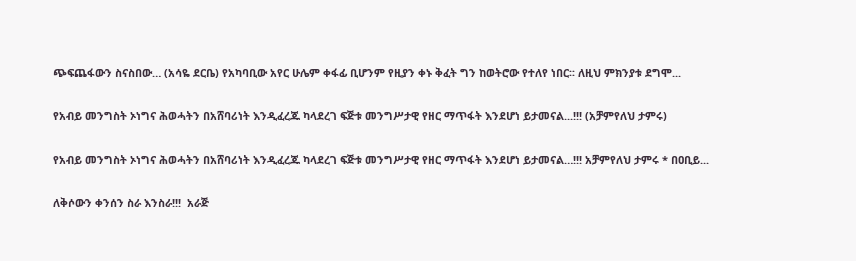ጭፍጨፋውን ስናስበው… (አሳዬ ደርቤ) የአካባቢው አየር ሁሌም ቀፋፊ ቢሆንም የዚያን ቀኑ ቅፈት ግን ከወትሮው የተለየ ነበር፡፡ ለዚህ ምክንያቱ ደግሞ...

የአብይ መንግስት ኦነግና ሕወሓትን በአሸባሪነት እንዲፈረጁ ካላደረገ ፍጅቱ መንግሥታዊ የዘር ማጥፋት እንደሆነ ይታመናል...!!! (አቻምየለህ ታምሩ)

የአብይ መንግስት ኦነግና ሕወሓትን በአሸባሪነት እንዲፈረጁ ካላደረገ ፍጅቱ መንግሥታዊ የዘር ማጥፋት እንደሆነ ይታመናል…!!! አቻምየለህ ታምሩ * በዐቢይ...

ለቅሶውን ቀንሰን ስራ እንስራ!!!  አራጅ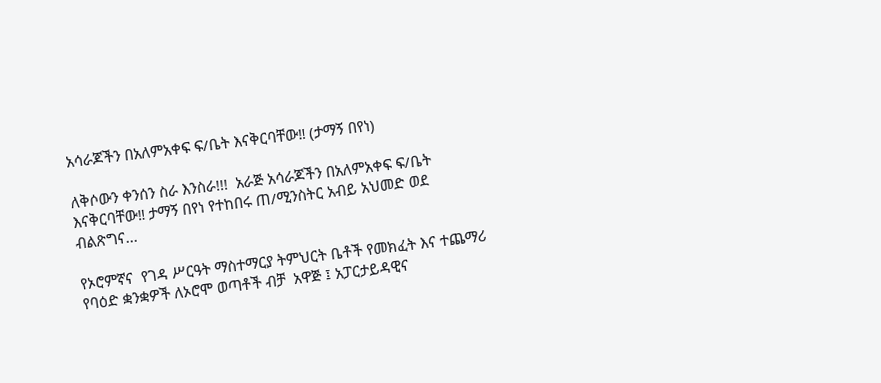አሳራጆችን በአለምአቀፍ ፍ/ቤት እናቅርባቸው‼ (ታማኝ በየነ)

ለቅሶውን ቀንሰን ስራ እንስራ!!!  አራጅ አሳራጆችን በአለምአቀፍ ፍ/ቤት እናቅርባቸው‼ ታማኝ በየነ የተከበሩ ጠ/ሚንስትር አብይ አህመድ ወደ ብልጽግና...

የኦሮምኛና  የገዳ ሥርዓት ማስተማርያ ትምህርት ቤቶች የመክፈት እና ተጨማሪ የባዕድ ቋንቋዎች ለኦሮሞ ወጣቶች ብቻ  አዋጅ ፤ አፓርታይዳዊና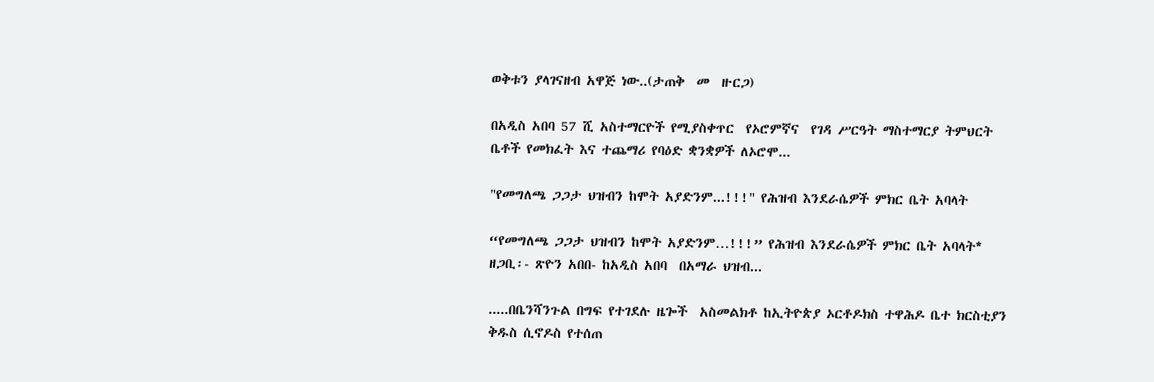ወቅቱን ያላገናዘብ አዋጅ ነው..(ታጠቅ  መ  ዙርጋ)

በአዲስ አበባ 57 ሺ አስተማርዮች የሚያስቀጥር  የኦሮምኛና  የገዳ ሥርዓት ማስተማርያ ትምህርት ቤቶች የመክፈት እና ተጨማሪ የባዕድ ቋንቋዎች ለኦሮሞ...

"የመግለጫ ጋጋታ ህዝብን ከሞት አያድንም...!!!" የሕዝብ እንደራሴዎች ምክር ቤት አባላት

“የመግለጫ ጋጋታ ህዝብን ከሞት አያድንም…!!!” የሕዝብ እንደራሴዎች ምክር ቤት አባላት*  ዘጋቢ፡- ጽዮን አበበ- ከአዲስ አበባ  በአማራ ህዝብ...

.....በቤንሻንጉል በግፍ የተገደሉ ዜጐች  አስመልክቶ ከኢትዮጵያ ኦርቶዶክስ ተዋሕዶ ቤተ ክርስቲያን ቅዱስ ሲኖዶስ የተሰጠ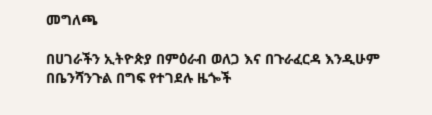መግለጫ

በሀገራችን ኢትዮጵያ በምዕራብ ወለጋ እና በጉራፈርዳ እንዲሁም በቤንሻንጉል በግፍ የተገደሉ ዜጐች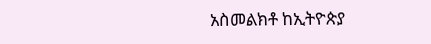አስመልክቶ ከኢትዮጵያ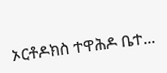ኦርቶዶክስ ተዋሕዶ ቤተ...